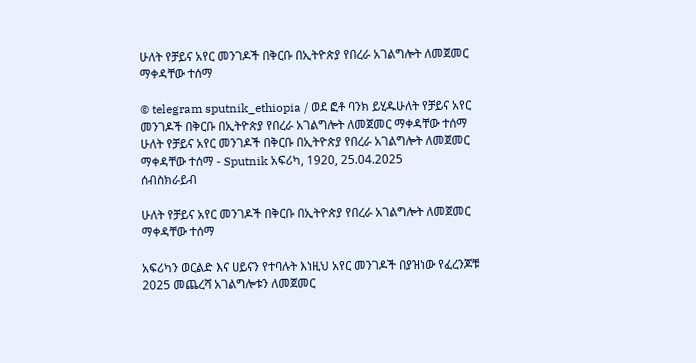ሁለት የቻይና አየር መንገዶች በቅርቡ በኢትዮጵያ የበረራ አገልግሎት ለመጀመር ማቀዳቸው ተሰማ

© telegram sputnik_ethiopia / ወደ ፎቶ ባንክ ይሂዱሁለት የቻይና አየር መንገዶች በቅርቡ በኢትዮጵያ የበረራ አገልግሎት ለመጀመር ማቀዳቸው ተሰማ
ሁለት የቻይና አየር መንገዶች በቅርቡ በኢትዮጵያ የበረራ አገልግሎት ለመጀመር ማቀዳቸው ተሰማ - Sputnik አፍሪካ, 1920, 25.04.2025
ሰብስክራይብ

ሁለት የቻይና አየር መንገዶች በቅርቡ በኢትዮጵያ የበረራ አገልግሎት ለመጀመር ማቀዳቸው ተሰማ

አፍሪካን ወርልድ እና ሀይናን የተባሉት እነዚህ አየር መንገዶች በያዝነው የፈረንጆቹ 2025 መጨረሻ አገልግሎቱን ለመጀመር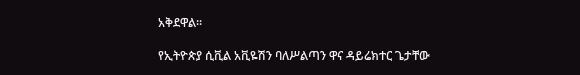አቅደዋል፡፡

የኢትዮጵያ ሲቪል አቪዬሽን ባለሥልጣን ዋና ዳይሬክተር ጌታቸው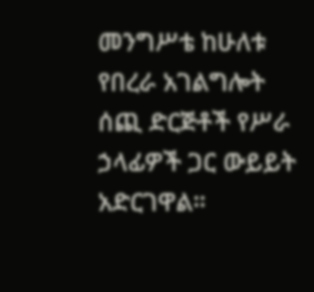መንግሥቴ ከሁለቱ የበረራ አገልግሎት ሰጪ ድርጅቶች የሥራ ኃላፊዎች ጋር ውይይት አድርገዋል።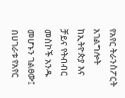የአየር ትራንስፖርት አገልግሎት ከኢትዮጵያ እና ቻይና የትብብር መስኮች አንዱ መሆኑን ገልፀው፤ በሀገራቱ የአየር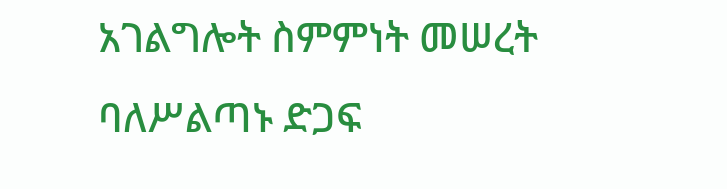አገልግሎት ስምምነት መሠረት ባለሥልጣኑ ድጋፍ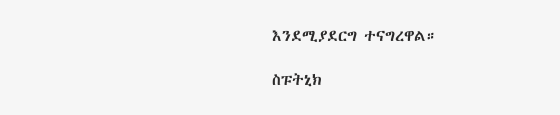እንደሚያደርግ ተናግረዋል።

ስፑትኒክ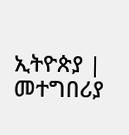ኢትዮጵያ | መተግበሪያ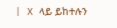| X ላይ ይከተሉን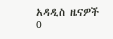አዳዲስ ዜናዎች
0